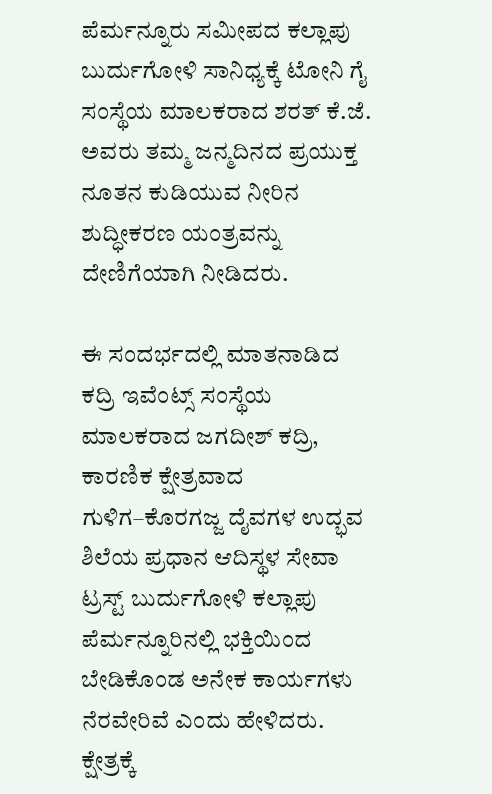ಪೆರ್ಮನ್ನೂರು ಸಮೀಪದ ಕಲ್ಲಾಪು ಬುರ್ದುಗೋಳಿ ಸಾನಿಧ್ಯಕ್ಕೆ ಟೋನಿ ಗೈ ಸಂಸ್ಥೆಯ ಮಾಲಕರಾದ ಶರತ್ ಕೆ.ಜೆ. ಅವರು ತಮ್ಮ ಜನ್ಮದಿನದ ಪ್ರಯುಕ್ತ ನೂತನ ಕುಡಿಯುವ ನೀರಿನ ಶುದ್ಧೀಕರಣ ಯಂತ್ರವನ್ನು ದೇಣಿಗೆಯಾಗಿ ನೀಡಿದರು.

ಈ ಸಂದರ್ಭದಲ್ಲಿ ಮಾತನಾಡಿದ ಕದ್ರಿ ಇವೆಂಟ್ಸ್ ಸಂಸ್ಥೆಯ ಮಾಲಕರಾದ ಜಗದೀಶ್ ಕದ್ರಿ, ಕಾರಣಿಕ ಕ್ಷೇತ್ರವಾದ ಗುಳಿಗ–ಕೊರಗಜ್ಜ ದೈವಗಳ ಉದ್ಭವ ಶಿಲೆಯ ಪ್ರಧಾನ ಆದಿಸ್ಥಳ ಸೇವಾ ಟ್ರಸ್ಟ್ ಬುರ್ದುಗೋಳಿ ಕಲ್ಲಾಪು ಪೆರ್ಮನ್ನೂರಿನಲ್ಲಿ ಭಕ್ತಿಯಿಂದ ಬೇಡಿಕೊಂಡ ಅನೇಕ ಕಾರ್ಯಗಳು ನೆರವೇರಿವೆ ಎಂದು ಹೇಳಿದರು. ಕ್ಷೇತ್ರಕ್ಕೆ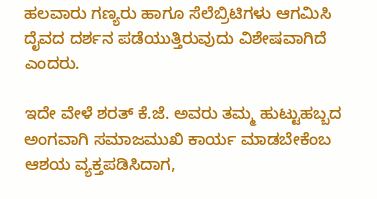ಹಲವಾರು ಗಣ್ಯರು ಹಾಗೂ ಸೆಲೆಬ್ರಿಟಿಗಳು ಆಗಮಿಸಿ ದೈವದ ದರ್ಶನ ಪಡೆಯುತ್ತಿರುವುದು ವಿಶೇಷವಾಗಿದೆ ಎಂದರು.

ಇದೇ ವೇಳೆ ಶರತ್ ಕೆ.ಜೆ. ಅವರು ತಮ್ಮ ಹುಟ್ಟುಹಬ್ಬದ ಅಂಗವಾಗಿ ಸಮಾಜಮುಖಿ ಕಾರ್ಯ ಮಾಡಬೇಕೆಂಬ ಆಶಯ ವ್ಯಕ್ತಪಡಿಸಿದಾಗ,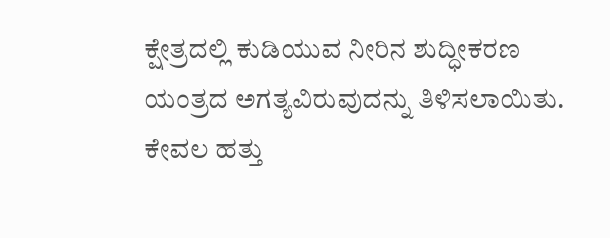ಕ್ಷೇತ್ರದಲ್ಲಿ ಕುಡಿಯುವ ನೀರಿನ ಶುದ್ಧೀಕರಣ ಯಂತ್ರದ ಅಗತ್ಯವಿರುವುದನ್ನು ತಿಳಿಸಲಾಯಿತು. ಕೇವಲ ಹತ್ತು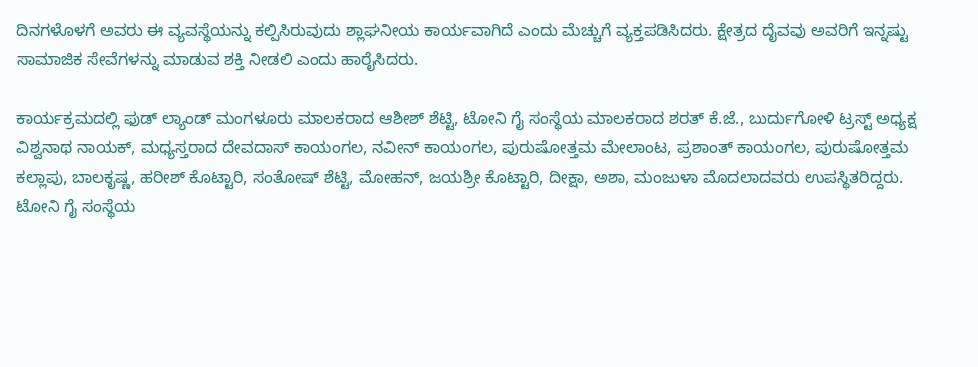ದಿನಗಳೊಳಗೆ ಅವರು ಈ ವ್ಯವಸ್ಥೆಯನ್ನು ಕಲ್ಪಿಸಿರುವುದು ಶ್ಲಾಘನೀಯ ಕಾರ್ಯವಾಗಿದೆ ಎಂದು ಮೆಚ್ಚುಗೆ ವ್ಯಕ್ತಪಡಿಸಿದರು. ಕ್ಷೇತ್ರದ ದೈವವು ಅವರಿಗೆ ಇನ್ನಷ್ಟು ಸಾಮಾಜಿಕ ಸೇವೆಗಳನ್ನು ಮಾಡುವ ಶಕ್ತಿ ನೀಡಲಿ ಎಂದು ಹಾರೈಸಿದರು.

ಕಾರ್ಯಕ್ರಮದಲ್ಲಿ ಫುಡ್ ಲ್ಯಾಂಡ್ ಮಂಗಳೂರು ಮಾಲಕರಾದ ಆಶೀಶ್ ಶೆಟ್ಟಿ, ಟೋನಿ ಗೈ ಸಂಸ್ಥೆಯ ಮಾಲಕರಾದ ಶರತ್ ಕೆ.ಜೆ., ಬುರ್ದುಗೋಳಿ ಟ್ರಸ್ಟ್ ಅಧ್ಯಕ್ಷ ವಿಶ್ವನಾಥ ನಾಯಕ್, ಮಧ್ಯಸ್ತರಾದ ದೇವದಾಸ್ ಕಾಯಂಗಲ, ನವೀನ್ ಕಾಯಂಗಲ, ಪುರುಷೋತ್ತಮ ಮೇಲಾಂಟ, ಪ್ರಶಾಂತ್ ಕಾಯಂಗಲ, ಪುರುಷೋತ್ತಮ ಕಲ್ಲಾಪು, ಬಾಲಕೃಷ್ಣ, ಹರೀಶ್ ಕೊಟ್ಟಾರಿ, ಸಂತೋಷ್ ಶೆಟ್ಟಿ, ಮೋಹನ್, ಜಯಶ್ರೀ ಕೊಟ್ಟಾರಿ, ದೀಕ್ಷಾ, ಅಶಾ, ಮಂಜುಳಾ ಮೊದಲಾದವರು ಉಪಸ್ಥಿತರಿದ್ದರು.
ಟೋನಿ ಗೈ ಸಂಸ್ಥೆಯ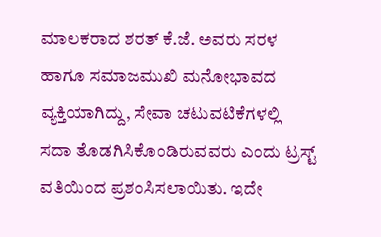ಮಾಲಕರಾದ ಶರತ್ ಕೆ.ಜೆ. ಅವರು ಸರಳ ಹಾಗೂ ಸಮಾಜಮುಖಿ ಮನೋಭಾವದ ವ್ಯಕ್ತಿಯಾಗಿದ್ದು, ಸೇವಾ ಚಟುವಟಿಕೆಗಳಲ್ಲಿ ಸದಾ ತೊಡಗಿಸಿಕೊಂಡಿರುವವರು ಎಂದು ಟ್ರಸ್ಟ್ ವತಿಯಿಂದ ಪ್ರಶಂಸಿಸಲಾಯಿತು. ಇದೇ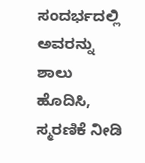ಸಂದರ್ಭದಲ್ಲಿ ಅವರನ್ನು ಶಾಲು ಹೊದಿಸಿ, ಸ್ಮರಣಿಕೆ ನೀಡಿ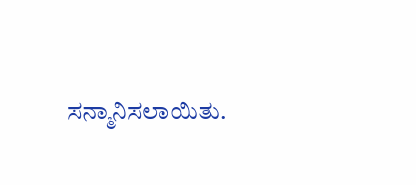ಸನ್ಮಾನಿಸಲಾಯಿತು.